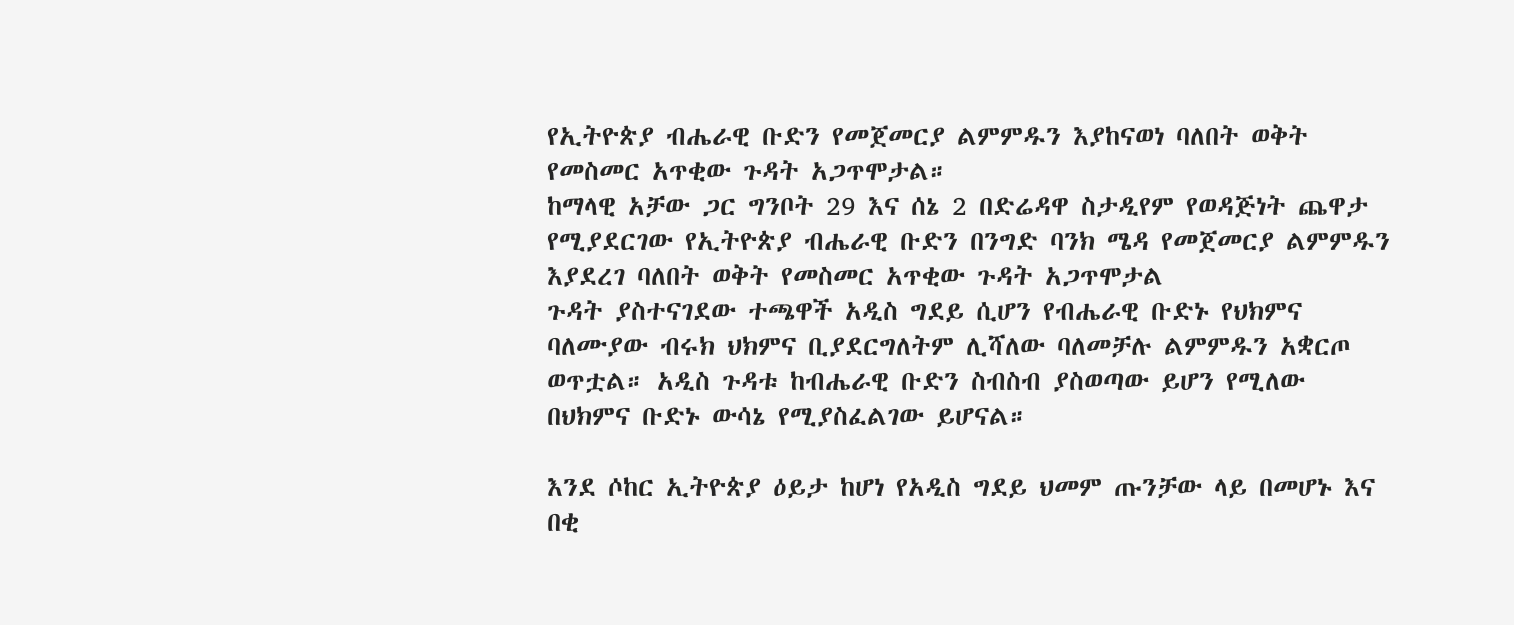የኢትዮጵያ ብሔራዊ ቡድን የመጀመርያ ልምምዱን እያከናወነ ባለበት ወቅት የመስመር አጥቂው ጉዳት አጋጥሞታል።
ከማላዊ አቻው ጋር ግንቦት 29 እና ሰኔ 2 በድሬዳዋ ስታዲየም የወዳጅነት ጨዋታ የሚያደርገው የኢትዮጵያ ብሔራዊ ቡድን በንግድ ባንክ ሜዳ የመጀመርያ ልምምዱን እያደረገ ባለበት ወቅት የመስመር አጥቂው ጉዳት አጋጥሞታል
ጉዳት ያስተናገደው ተጫዋች አዲስ ግደይ ሲሆን የብሔራዊ ቡድኑ የህክምና ባለሙያው ብሩክ ህክምና ቢያደርግለትም ሊሻለው ባለመቻሉ ልምምዱን አቋርጦ ወጥቷል። አዲስ ጉዳቱ ከብሔራዊ ቡድን ስብስብ ያስወጣው ይሆን የሚለው በህክምና ቡድኑ ውሳኔ የሚያስፈልገው ይሆናል።

እንደ ሶከር ኢትዮጵያ ዕይታ ከሆነ የአዲስ ግደይ ህመም ጡንቻው ላይ በመሆኑ እና በቂ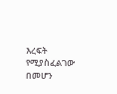እረፍት የሚያስፈልገው በመሆን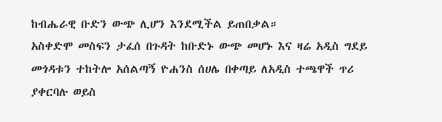ከብሔራዊ ቡድን ውጭ ሊሆን እንደሚችል ይጠበቃል።
አስቀድሞ መስፍን ታፈሰ በጉዳት ከቡድኑ ውጭ መሆኑ እና ዛሬ አዲስ ግደይ መጎዳቱን ተከትሎ አሰልጣኝ ዮሐንስ ሰሀሌ በቀጣይ ለአዲስ ተጫዋች ጥሪ ያቀርባሉ ወይስ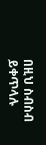በዚህ ስብስብ ይቀጥላሉ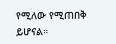የሚለው የሚጠበቅ ይሆናል።